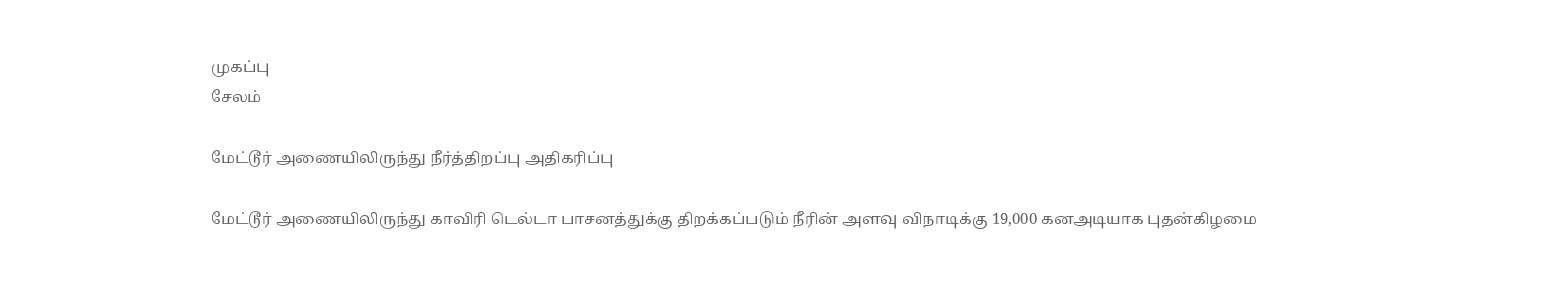முகப்பு
சேலம்

மேட்டூர் அணையிலிருந்து நீர்த்திறப்பு அதிகரிப்பு

மேட்டூர் அணையிலிருந்து காவிரி டெல்டா பாசனத்துக்கு திறக்கப்படும் நீரின் அளவு விநாடிக்கு 19,000 கனஅடியாக புதன்கிழமை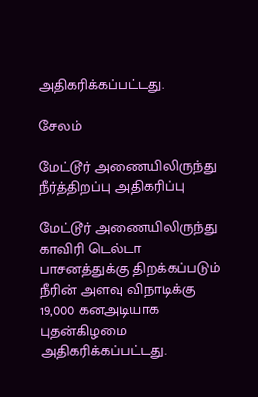அதிகரிக்கப்பட்டது.

சேலம்

மேட்டூர் அணையிலிருந்து நீர்த்திறப்பு அதிகரிப்பு

மேட்டூர் அணையிலிருந்து காவிரி டெல்டா பாசனத்துக்கு திறக்கப்படும் நீரின் அளவு விநாடிக்கு 19,000 கனஅடியாக புதன்கிழமை அதிகரிக்கப்பட்டது.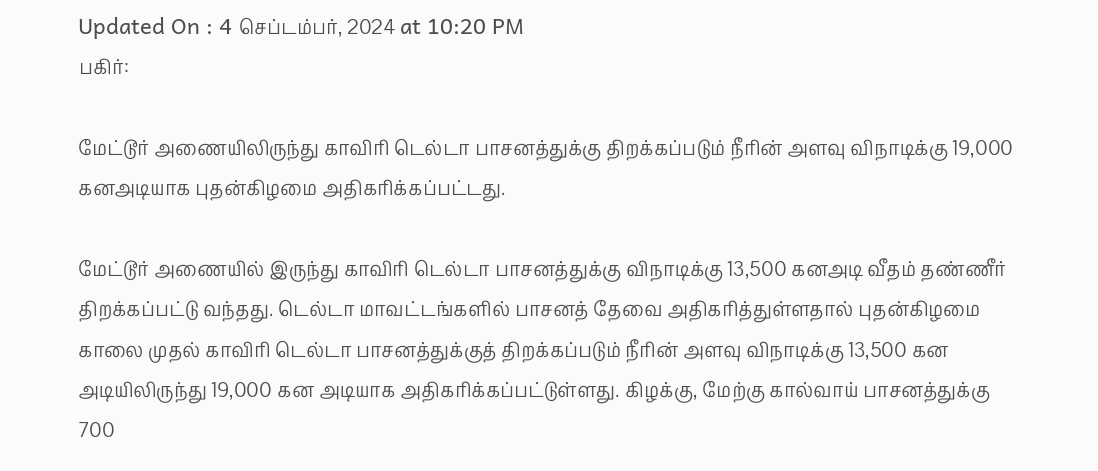Updated On : 4 செப்டம்பர், 2024 at 10:20 PM
பகிர்:

மேட்டூர் அணையிலிருந்து காவிரி டெல்டா பாசனத்துக்கு திறக்கப்படும் நீரின் அளவு விநாடிக்கு 19,000 கனஅடியாக புதன்கிழமை அதிகரிக்கப்பட்டது.

மேட்டூர் அணையில் இருந்து காவிரி டெல்டா பாசனத்துக்கு விநாடிக்கு 13,500 கனஅடி வீதம் தண்ணீர் திறக்கப்பட்டு வந்தது. டெல்டா மாவட்டங்களில் பாசனத் தேவை அதிகரித்துள்ளதால் புதன்கிழமை காலை முதல் காவிரி டெல்டா பாசனத்துக்குத் திறக்கப்படும் நீரின் அளவு விநாடிக்கு 13,500 கன அடியிலிருந்து 19,000 கன அடியாக அதிகரிக்கப்பட்டுள்ளது. கிழக்கு, மேற்கு கால்வாய் பாசனத்துக்கு 700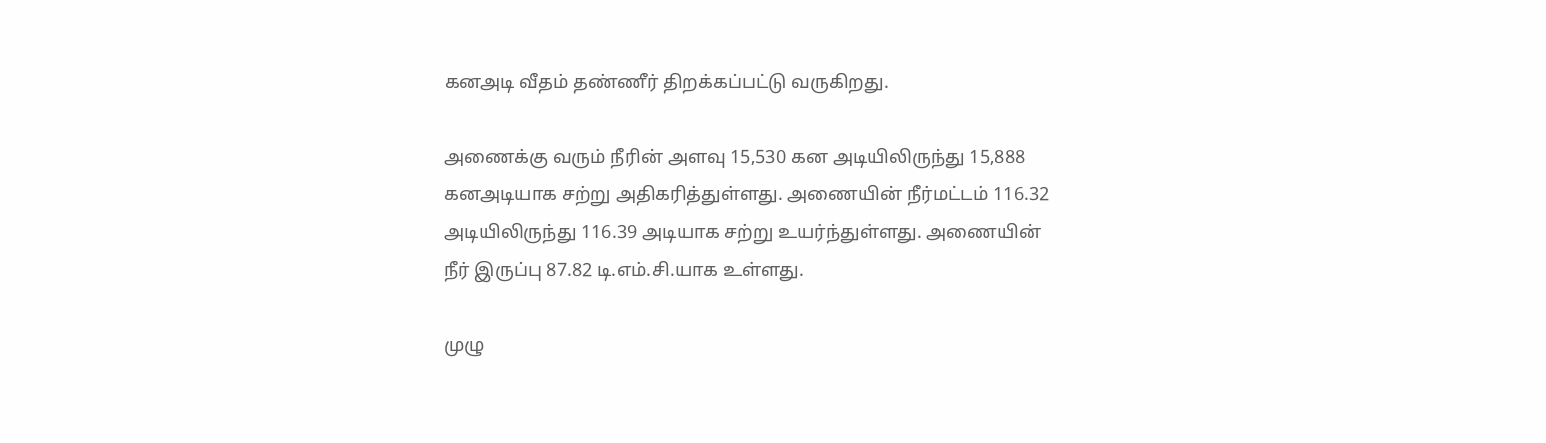கனஅடி வீதம் தண்ணீர் திறக்கப்பட்டு வருகிறது.

அணைக்கு வரும் நீரின் அளவு 15,530 கன அடியிலிருந்து 15,888 கனஅடியாக சற்று அதிகரித்துள்ளது. அணையின் நீர்மட்டம் 116.32 அடியிலிருந்து 116.39 அடியாக சற்று உயர்ந்துள்ளது. அணையின் நீர் இருப்பு 87.82 டி.எம்.சி.யாக உள்ளது.

முழு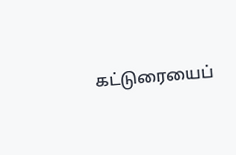கட்டுரையைப்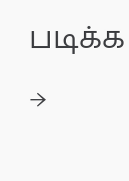படிக்க →